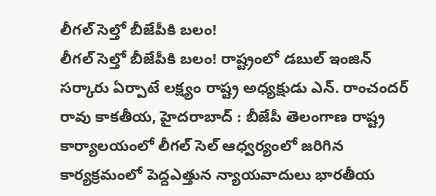లీగల్ సెల్తో బీజేపీకి బలం!
లీగల్ సెల్తో బీజేపీకి బలం! రాష్ట్రంలో డబుల్ ఇంజిన్ సర్కారు ఏర్పాటే లక్ష్యం రాష్ట్ర అధ్యక్షుడు ఎన్. రాంచందర్ రావు కాకతీయ, హైదరాబాద్ : బీజేపీ తెలంగాణ రాష్ట్ర కార్యాలయంలో లీగల్ సెల్ ఆధ్వర్యంలో జరిగిన కార్యక్రమంలో పెద్దఎత్తున న్యాయవాదులు భారతీయ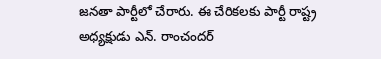జనతా పార్టీలో చేరారు. ఈ చేరికలకు పార్టీ రాష్ట్ర అధ్యక్షుడు ఎన్. రాంచందర్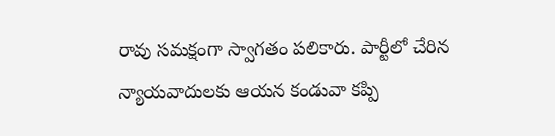రావు సమక్షంగా స్వాగతం పలికారు. పార్టీలో చేరిన న్యాయవాదులకు ఆయన కండువా కప్పి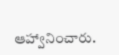ఆహ్వానించారు.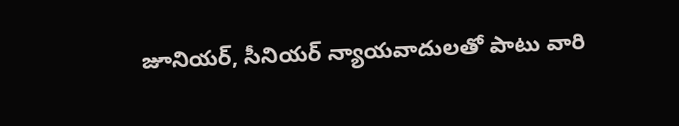జూనియర్, సీనియర్ న్యాయవాదులతో పాటు వారి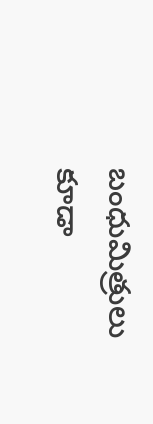బంధుమిత్రులు కూడా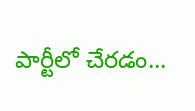పార్టీలో చేరడం...